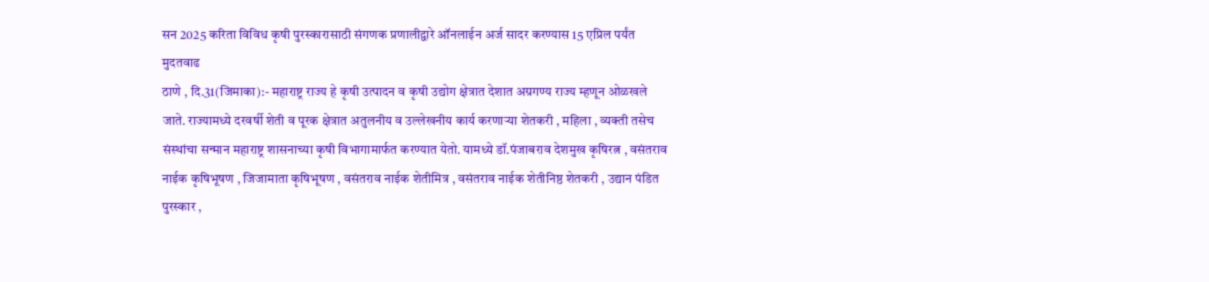सन 2025 करिता विविध कृषी पुरस्कारासाठी संगणक प्रणालीद्वारे ऑनलाईन अर्ज सादर करण्यास 15 एप्रिल पर्यंत मुदतवाढ
ठाणे , दि.31(जिमाका):- महाराष्ट्र राज्य हे कृषी उत्पादन व कृषी उद्योग क्षेत्रात देशात अग्रगण्य राज्य म्हणून ओळखले जाते. राज्यामध्ये दरवर्षी शेती व पूरक क्षेत्रात अतुलनीय व उल्लेखनीय कार्य करणाऱ्या शेतकरी , महिला , व्यक्ती तसेच संस्थांचा सन्मान महाराष्ट्र शासनाच्या कृषी विभागामार्फत करण्यात येतो. यामध्ये डॉ.पंजाबराव देशमुख कृषिरत्न , वसंतराव नाईक कृषिभूषण , जिजामाता कृषिभूषण , वसंतराव नाईक शेतीमित्र , वसंतराव नाईक शेतीनिष्ठ शेतकरी , उद्यान पंडित पुरस्कार ,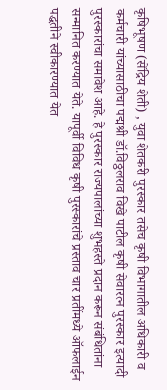कृषिभूषण (सेंद्रिय शेती) , युवा शेतकरी पुरस्कार तसेच कृषी विभागातील अधिकारी व कर्मचारी यांच्यासाठीचा पद्मश्री डॉ.विठ्ठलराव विखे पाटील कृषी सेवारत्न पुरस्कार इत्यादी पुरस्कारांचा समावेश आहे. हे पुरस्कार राज्यपालांच्या शुभहस्ते प्रदान करून संबंधितांना सन्मानित करण्यात येते. यापूर्वी विविध कृषी पुरस्कारांचे प्रस्ताव चार प्रतींमध्ये ऑफलाईन पद्धतीने स्वीकारण्यात येत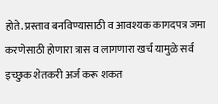होते. प्रस्ताव बनविण्यासाठी व आवश्यक कागदपत्र जमा करणेसाठी होणारा त्रास व लागणारा खर्च यामुळे सर्व इच्छुक शेतकरी अर्ज करू शकत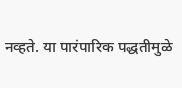नव्हते. या पारंपारिक पद्धतीमुळे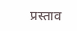प्रस्ताव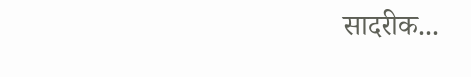सादरीक...